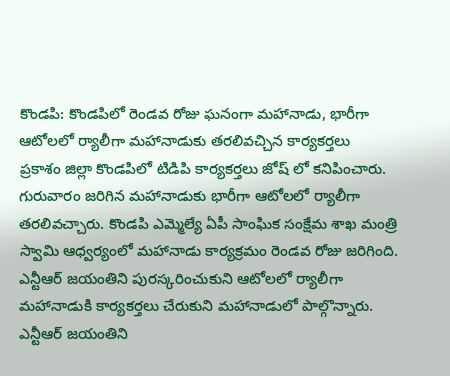కొండపి: కొండపిలో రెండవ రోజు ఘనంగా మహానాడు, భారీగా ఆటోలలో ర్యాలీగా మహానాడుకు తరలివచ్చిన కార్యకర్తలు
ప్రకాశం జిల్లా కొండపిలో టిడిపి కార్యకర్తలు జోష్ లో కనిపించారు. గురువారం జరిగిన మహానాడుకు భారీగా ఆటోలలో ర్యాలీగా తరలివచ్చారు. కొండపి ఎమ్మెల్యే ఏపీ సాంఘిక సంక్షేమ శాఖ మంత్రి స్వామి ఆధ్వర్యంలో మహానాడు కార్యక్రమం రెండవ రోజు జరిగింది. ఎన్టీఆర్ జయంతిని పురస్కరించుకుని ఆటోలలో ర్యాలీగా మహానాడుకి కార్యకర్తలు చేరుకుని మహానాడులో పాల్గొన్నారు. ఎన్టీఆర్ జయంతిని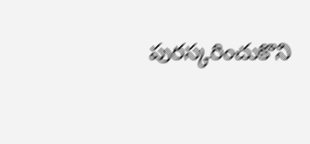పురస్కరించుకొని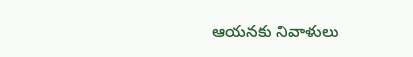ఆయనకు నివాళులు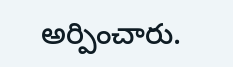అర్పించారు.